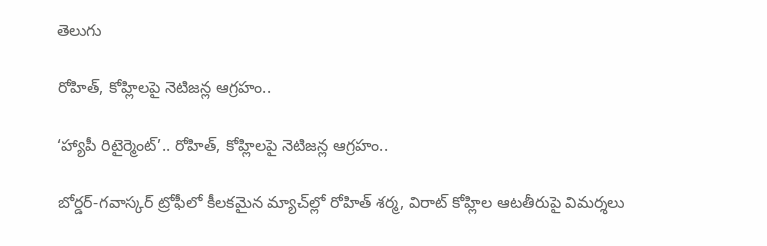తెలుగు

రోహిత్, కోహ్లిలపై నెటిజన్ల ఆగ్రహం..

‘హ్యాపీ రిటైర్మెంట్‌’.. రోహిత్, కోహ్లిలపై నెటిజన్ల ఆగ్రహం..

బోర్డర్-గవాస్కర్ ట్రోఫీలో కీలకమైన మ్యాచ్‌ల్లో రోహిత్ శర్మ, విరాట్ కోహ్లిల ఆటతీరుపై విమర్శలు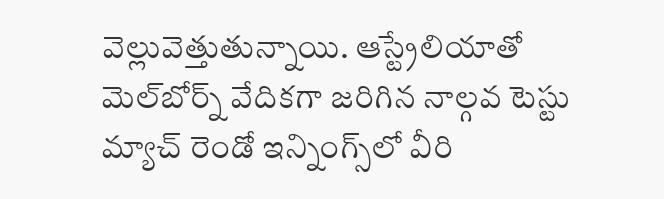వెల్లువెత్తుతున్నాయి. ఆస్ట్రేలియాతో మెల్‌బోర్న్ వేదిక‌గా జ‌రిగిన నాల్గ‌వ టెస్టు మ్యాచ్ రెండో ఇన్నింగ్స్‌లో వీరి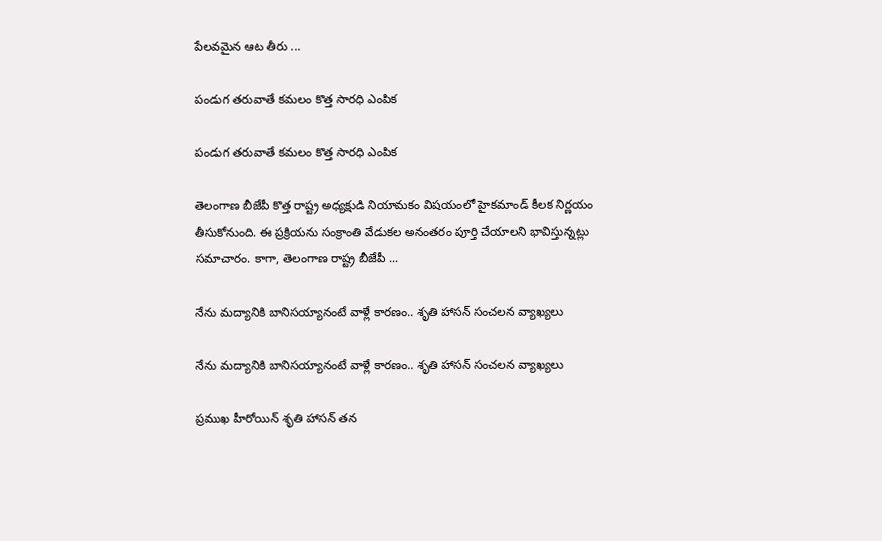పేల‌వ‌మైన ఆట తీరు ...

పండుగ త‌రువాతే క‌మ‌లం కొత్త సార‌ధి ఎంపిక

పండుగ త‌రువాతే క‌మ‌లం కొత్త సార‌ధి ఎంపిక

తెలంగాణ బీజేపీ కొత్త రాష్ట్ర అధ్యక్షుడి నియామకం విషయంలో హైకమాండ్ కీలక నిర్ణయం తీసుకోనుంది. ఈ ప్రక్రియను సంక్రాంతి వేడుకల అనంతరం పూర్తి చేయాలని భావిస్తున్నట్లు సమాచారం. కాగా, తెలంగాణ రాష్ట్ర బీజేపీ ...

నేను మద్యానికి బానిసయ్యానంటే వాళ్లే కార‌ణం.. శృతి హాసన్ సంచలన వ్యాఖ్యలు

నేను మద్యానికి బానిసయ్యానంటే వాళ్లే కార‌ణం.. శృతి హాసన్ సంచలన వ్యాఖ్యలు

ప్రముఖ హీరోయిన్ శృతి హాసన్ తన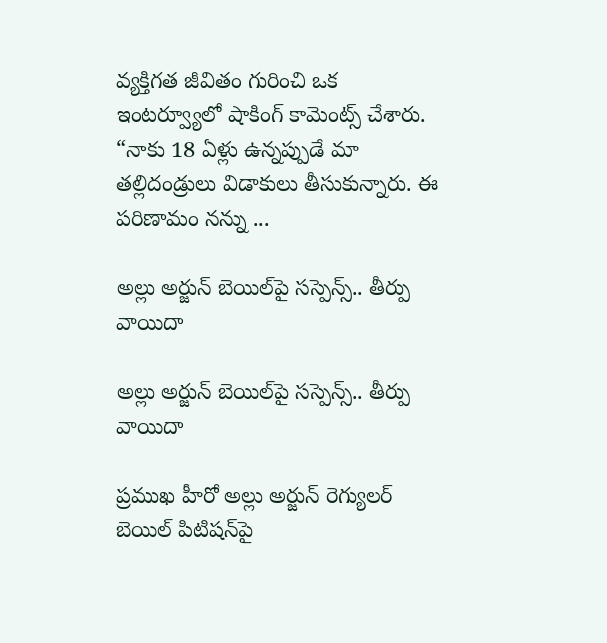వ్యక్తిగత జీవితం గురించి ఒక ఇంటర్వ్యూలో షాకింగ్ కామెంట్స్ చేశారు. “నాకు 18 ఏళ్లు ఉన్నప్పుడే మా తల్లిదండ్రులు విడాకులు తీసుకున్నారు. ఈ పరిణామం నన్ను ...

అల్లు అర్జున్‌ బెయిల్‌పై సస్పెన్స్.. తీర్పు వాయిదా

అల్లు అర్జున్‌ బెయిల్‌పై సస్పెన్స్.. తీర్పు వాయిదా

ప్రముఖ హీరో అల్లు అర్జున్‌ రెగ్యులర్‌ బెయిల్‌ పిటిషన్‌పై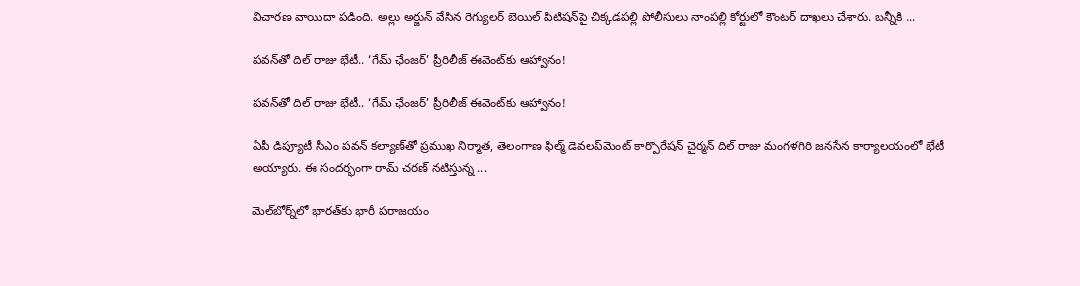విచార‌ణ వాయిదా ప‌డింది. అల్లు అర్జున్ వేసిన రెగ్యుల‌ర్ బెయిల్ పిటిష‌న్‌పై చిక్క‌డ‌ప‌ల్లి పోలీసులు నాంప‌ల్లి కోర్టులో కౌంట‌ర్ దాఖ‌లు చేశారు. బ‌న్నీకి ...

పవన్‌తో దిల్ రాజు భేటీ.. ‘గేమ్ ఛేంజర్’ ప్రీరిలీజ్ ఈవెంట్‌కు ఆహ్వానం!

పవన్‌తో దిల్ రాజు భేటీ.. ‘గేమ్ ఛేంజర్’ ప్రీరిలీజ్ ఈవెంట్‌కు ఆహ్వానం!

ఏపీ డిప్యూటీ సీఎం పవన్ కల్యాణ్‌తో ప్రముఖ నిర్మాత, తెలంగాణ ఫిల్మ్ డెవ‌ల‌ప్‌మెంట్ కార్పొరేష‌న్ చైర్మ‌న్‌ దిల్ రాజు మంగళగిరి జనసేన కార్యాలయంలో భేటీ అయ్యారు. ఈ సందర్భంగా రామ్ చరణ్ నటిస్తున్న ...

మెల్‌బోర్న్‌లో భారత్‌కు భారీ పరాజయం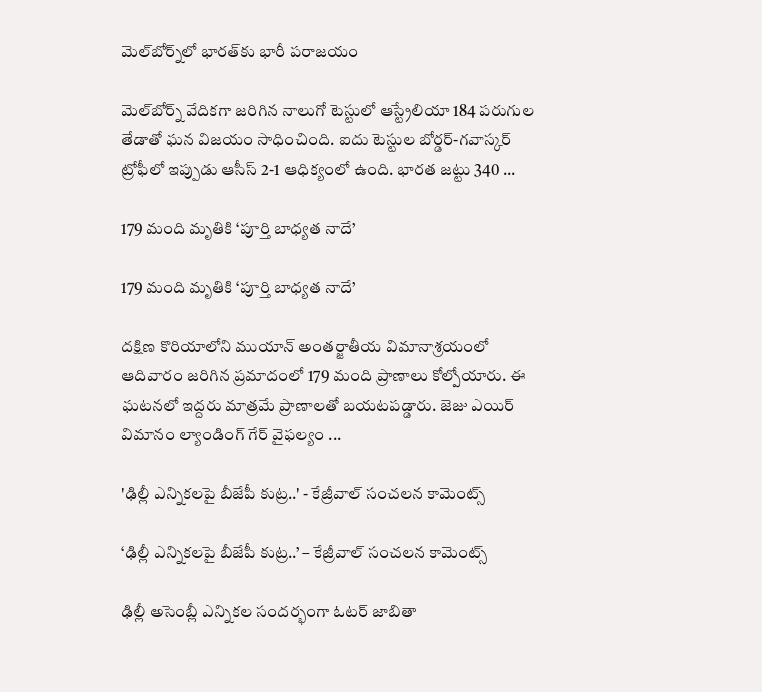మెల్‌బోర్న్‌లో భారత్‌కు భారీ పరాజయం

మెల్‌బోర్న్ వేదికగా జరిగిన నాలుగో టెస్టులో ఆస్ట్రేలియా 184 పరుగుల తేడాతో ఘన విజయం సాధించింది. ఐదు టెస్టుల బోర్డర్-గవాస్కర్ ట్రోఫీలో ఇప్పుడు ఆసీస్ 2-1 ఆధిక్యంలో ఉంది. భారత జట్టు 340 ...

179 మంది మృతికి ‘పూర్తి బాధ్యత నాదే’

179 మంది మృతికి ‘పూర్తి బాధ్యత నాదే’

దక్షిణ కొరియాలోని ముయాన్ అంతర్జాతీయ విమానాశ్రయంలో ఆదివారం జరిగిన ప్రమాదంలో 179 మంది ప్రాణాలు కోల్పోయారు. ఈ ఘటనలో ఇద్ద‌రు మాత్ర‌మే ప్రాణాల‌తో బయటపడ్డారు. జెజు ఎయిర్ విమానం ల్యాండింగ్‌ గేర్‌ వైఫల్యం ...

'ఢిల్లీ ఎన్నికలపై బీజేపీ కుట్ర‌..' - కేజ్రీవాల్ సంచలన కామెంట్స్‌

‘ఢిల్లీ ఎన్నికలపై బీజేపీ కుట్ర‌..’ – కేజ్రీవాల్ సంచలన కామెంట్స్‌

ఢిల్లీ అసెంబ్లీ ఎన్నికల సందర్భంగా ఓటర్ జాబితా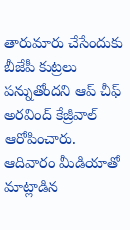తారుమారు చేసేందుకు బీజేపీ కుట్రలు ప‌న్నుతోంద‌ని ఆప్ చీఫ్ అరవింద్ కేజ్రీవాల్ ఆరోపించారు. ఆదివారం మీడియాతో మాట్లాడిన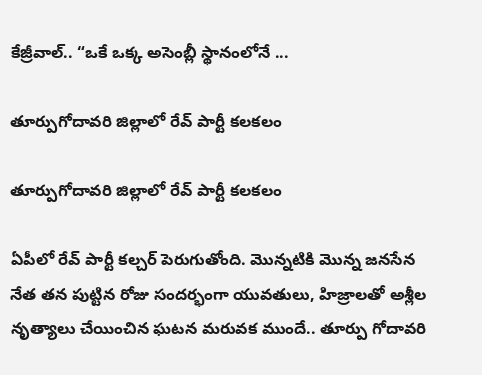కేజ్రీవాల్.. “ఒకే ఒక్క అసెంబ్లీ స్థానంలోనే ...

తూర్పుగోదావ‌రి జిల్లాలో రేవ్ పార్టీ కలకలం

తూర్పుగోదావ‌రి జిల్లాలో రేవ్ పార్టీ కలకలం

ఏపీలో రేవ్ పార్టీ క‌ల్చ‌ర్ పెరుగుతోంది. మొన్న‌టికి మొన్న జ‌న‌సేన నేత త‌న పుట్టిన రోజు సంద‌ర్భంగా యువ‌తులు, హిజ్రాల‌తో అశ్లీల నృత్యాలు చేయించిన ఘ‌ట‌న మ‌రువ‌క ముందే.. తూర్పు గోదావరి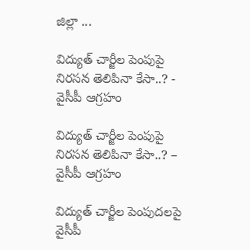జిల్లా ...

విద్యుత్ చార్జీల పెంపుపై నిర‌స‌న తెలిపినా కేసా..? - వైసీపీ ఆగ్ర‌హం

విద్యుత్ చార్జీల పెంపుపై నిర‌స‌న తెలిపినా కేసా..? – వైసీపీ ఆగ్ర‌హం

విద్యుత్ చార్జీల పెంపుదలపై వైసీపీ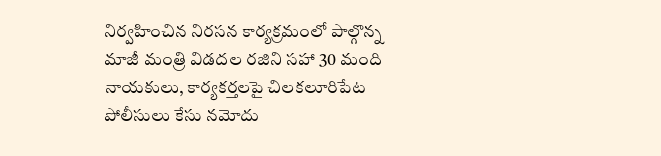నిర్వహించిన నిరసన కార్యక్రమంలో పాల్గొన్న‌ మాజీ మంత్రి విడదల రజిని సహా 30 మంది నాయకులు, కార్యకర్తలపై చిలకలూరిపేట పోలీసులు కేసు నమోదు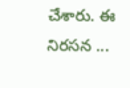చేశారు. ఈ నిరసన ...